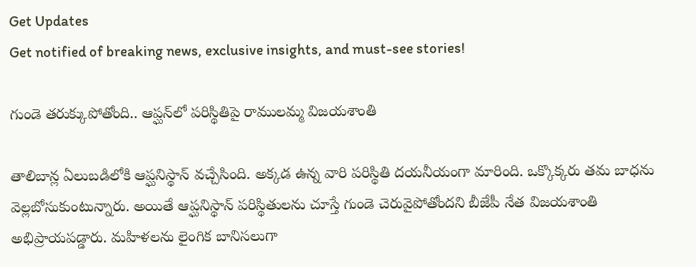Get Updates
Get notified of breaking news, exclusive insights, and must-see stories!

గుండె తరుక్కుపోతోంది.. ఆప్ఘన్‌లో పరిస్థితిపై రాములమ్మ విజయశాంతి

తాలిబాన్ల ఏలుబడిలోకి ఆప్ఘనిస్థాన్‌ వచ్చేసింది. అక్కడ ఉన్న వారి పరిస్థితి దయనీయంగా మారింది. ఒక్కొక్కరు తమ బాధను వెల్లబోసుకుంటున్నారు. అయితే ఆప్ఘనిస్థాన్ పరిస్థితులను చూస్తే గుండె చెరువైపోతోందని బీజేపీ నేత విజయశాంతి అభిప్రాయపడ్డారు. మహిళలను లైంగిక బానిసలుగా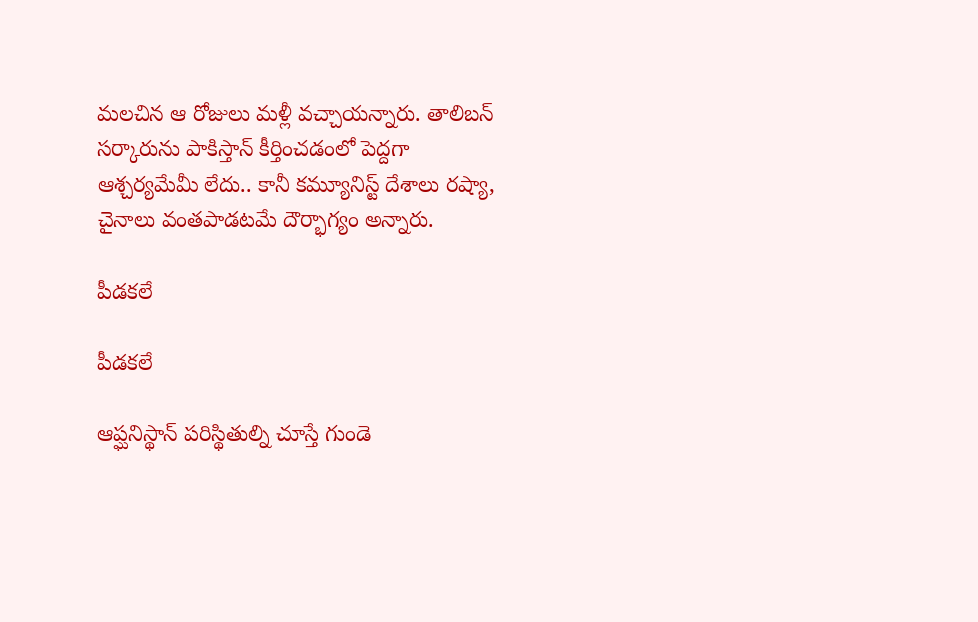మలచిన ఆ రోజులు మళ్లీ వచ్చాయన్నారు. తాలిబన్ సర్కారును పాకిస్తాన్ కీర్తించడంలో పెద్దగా ఆశ్చర్యమేమీ లేదు.. కానీ కమ్యూనిస్ట్ దేశాలు రష్యా, చైనాలు వంతపాడటమే దౌర్భాగ్యం అన్నారు.

పీడకలే

పీడకలే

ఆప్ఘనిస్థాన్ పరిస్థితుల్ని చూస్తే గుండె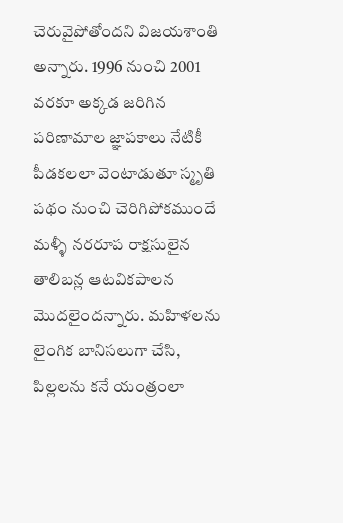చెరువైపోతోందని విజయశాంతి అన్నారు. 1996 నుంచి 2001 వరకూ అక్కడ జరిగిన పరిణామాల జ్ఞాపకాలు నేటికీ పీడకలలా వెంటాడుతూ స్మృతి పథం నుంచి చెరిగిపోకముందే మళ్ళీ నరరూప రాక్షసులైన తాలిబన్ల ఆటవికపాలన మొదలైందన్నారు. మహిళలను లైంగిక బానిసలుగా చేసి, పిల్లలను కనే యంత్రంలా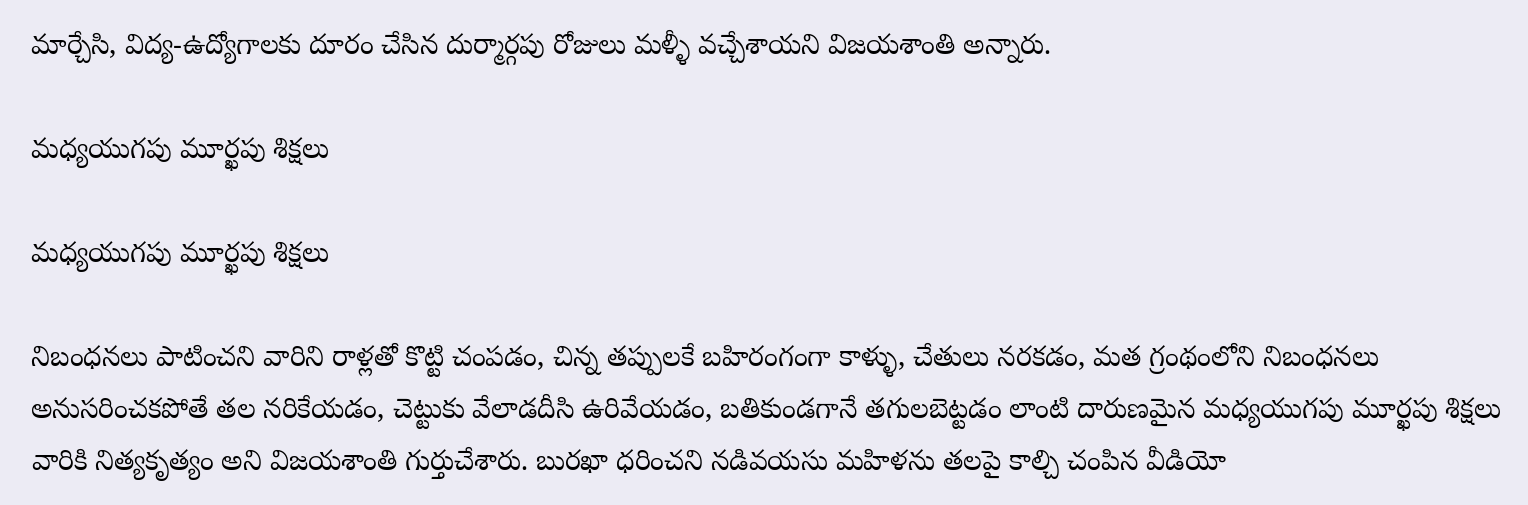మార్చేసి, విద్య-ఉద్యోగాలకు దూరం చేసిన దుర్మార్గపు రోజులు మళ్ళీ వచ్చేశాయని విజయశాంతి అన్నారు.

మధ్యయుగపు మూర్ఖపు శిక్షలు

మధ్యయుగపు మూర్ఖపు శిక్షలు

నిబంధనలు పాటించని వారిని రాళ్లతో కొట్టి చంపడం, చిన్న తప్పులకే బహిరంగంగా కాళ్ళు, చేతులు నరకడం, మత గ్రంథంలోని నిబంధనలు అనుసరించకపోతే తల నరికేయడం, చెట్టుకు వేలాడదీసి ఉరివేయడం, బతికుండగానే తగులబెట్టడం లాంటి దారుణమైన మధ్యయుగపు మూర్ఖపు శిక్షలు వారికి నిత్యకృత్యం అని విజయశాంతి గుర్తుచేశారు. బురఖా ధరించని నడివయసు మహిళను తలపై కాల్చి చంపిన వీడియో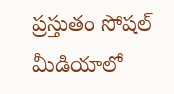ప్రస్తుతం సోషల్ మీడియాలో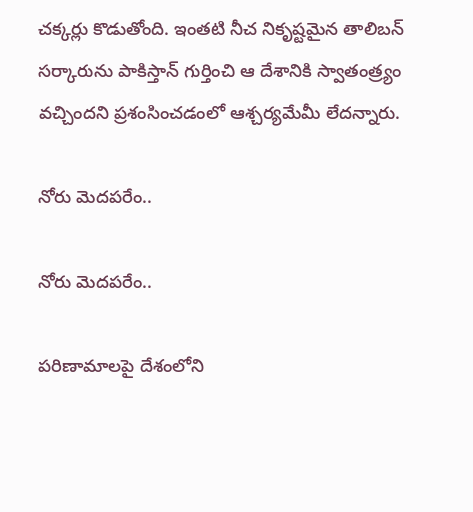చక్కర్లు కొడుతోంది. ఇంతటి నీచ నికృష్టమైన తాలిబన్ సర్కారును పాకిస్తాన్ గుర్తించి ఆ దేశానికి స్వాతంత్ర్యం వచ్చిందని ప్రశంసించడంలో ఆశ్చర్యమేమీ లేదన్నారు.

నోరు మెదపరేం..

నోరు మెదపరేం..

పరిణామాలపై దేశంలోని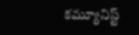కమ్యూనిస్ట్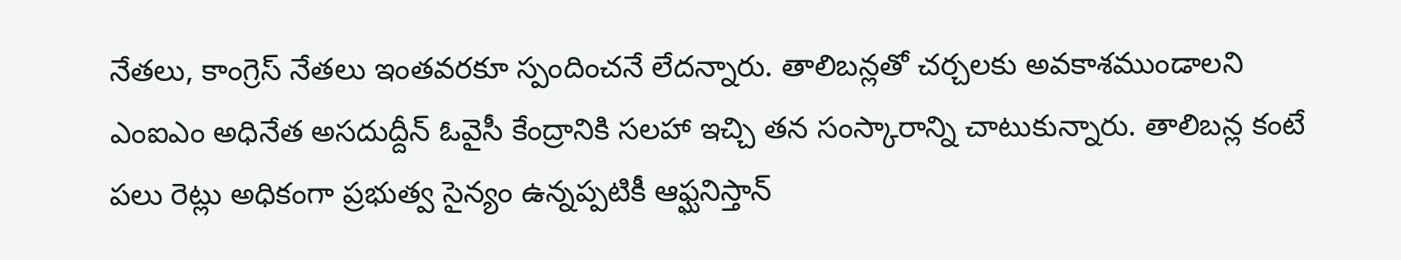నేతలు, కాంగ్రెస్ నేతలు ఇంతవరకూ స్పందించనే లేదన్నారు. తాలిబన్లతో చర్చలకు అవకాశముండాలని ఎంఐఎం అధినేత అసదుద్దీన్ ఓవైసీ కేంద్రానికి సలహా ఇచ్చి తన సంస్కారాన్ని చాటుకున్నారు. తాలిబన్ల కంటే పలు రెట్లు అధికంగా ప్రభుత్వ సైన్యం ఉన్నప్పటికీ ఆఫ్ఘనిస్తాన్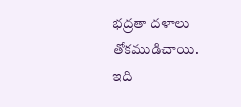భద్రతా దళాలు తోకముడిచాయి. ఇది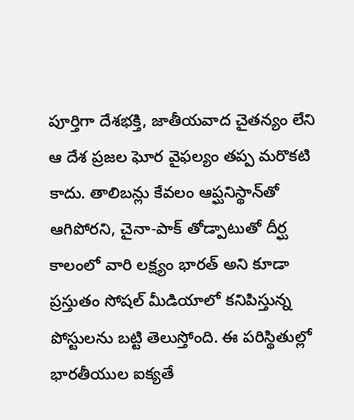పూర్తిగా దేశభక్తి, జాతీయవాద చైతన్యం లేని ఆ దేశ ప్రజల ఘోర వైఫల్యం తప్ప మరొకటి కాదు. తాలిబన్లు కేవలం ఆప్ఘనిస్థాన్‌తో ఆగిపోరని, చైనా-పాక్ తోడ్పాటుతో దీర్ఘ కాలంలో వారి లక్ష్యం భారత్ అని కూడా ప్రస్తుతం సోషల్ మీడియాలో కనిపిస్తున్న పోస్టులను బట్టి తెలుస్తోంది. ఈ పరిస్థితుల్లో భారతీయుల ఐక్యతే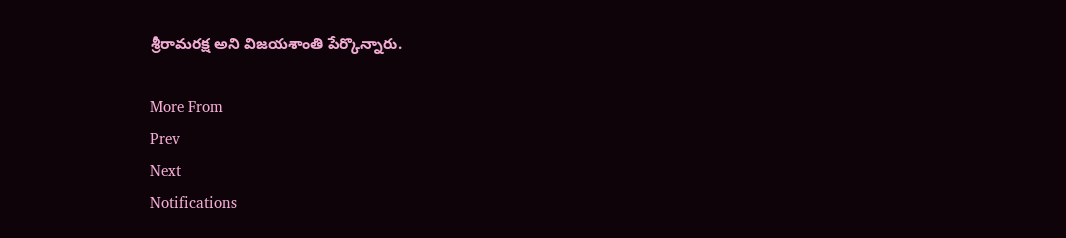శ్రీరామరక్ష అని విజయశాంతి పేర్కొన్నారు.

More From
Prev
Next
Notifications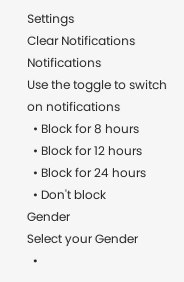Settings
Clear Notifications
Notifications
Use the toggle to switch on notifications
  • Block for 8 hours
  • Block for 12 hours
  • Block for 24 hours
  • Don't block
Gender
Select your Gender
  •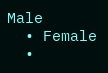Male
  • Female
  •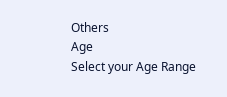Others
Age
Select your Age Range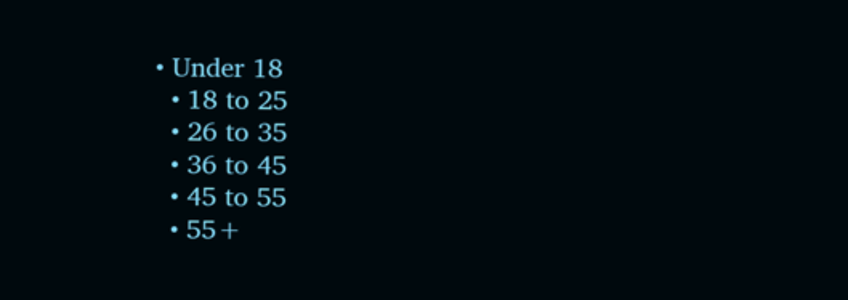• Under 18
  • 18 to 25
  • 26 to 35
  • 36 to 45
  • 45 to 55
  • 55+